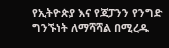የኢትዮጵያ እና የጃፓንን የንግድ ግንኙነት ለማሻሻል በሚረዱ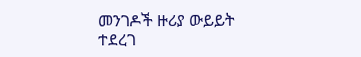መንገዶች ዙሪያ ውይይት ተደረገ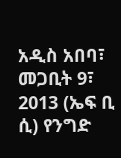አዲስ አበባ፣ መጋቢት 9፣ 2013 (ኤፍ ቢ ሲ) የንግድ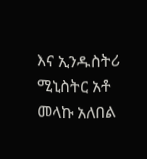እና ኢንዱስትሪ ሚኒስትር አቶ መላኩ አለበል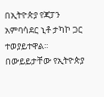በኢትዮጵያ የጃፓን አምባሳደር ኒቶ ታካኮ ጋር ተወያይተዋል፡፡
በውይይታቸው የኢትዮጵያ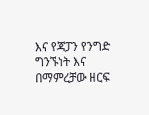እና የጃፓን የንግድ ግንኙነት እና በማምረቻው ዘርፍ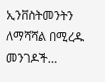ኢንቨስትመንትን ለማሻሻል በሚረዱ መንገዶች…